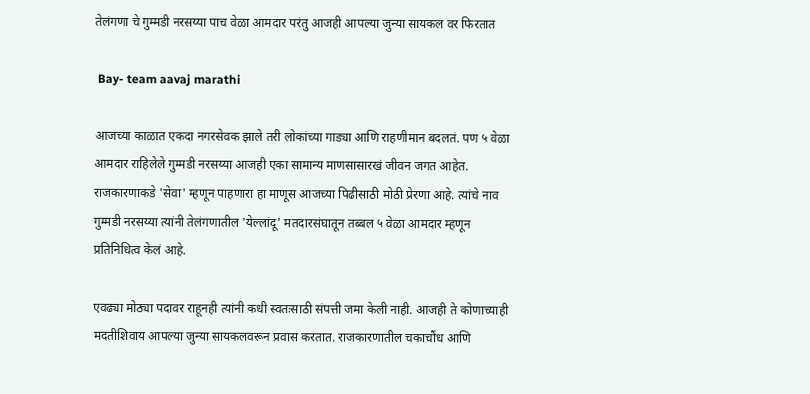तेलंगणा चे गुम्मडी नरसय्या पाच वेळा आमदार परंतु आजही आपल्या जुन्या सायकल वर फिरतात

 Bay- team aavaj marathi

आजच्या काळात एकदा नगरसेवक झाले तरी लोकांच्या गाड्या आणि राहणीमान बदलतं. पण ५ वेळा आमदार राहिलेले गुम्मडी नरसय्या आजही एका सामान्य माणसासारखं जीवन जगत आहेत. राजकारणाकडे 'सेवा' म्हणून पाहणारा हा माणूस आजच्या पिढीसाठी मोठी प्रेरणा आहे. त्यांचे नाव गुम्मडी नरसय्या त्यांनी तेलंगणातील 'येल्लांदू' मतदारसंघातून तब्बल ५ वेळा आमदार म्हणून प्रतिनिधित्व केलं आहे.

एवढ्या मोठ्या पदावर राहूनही त्यांनी कधी स्वतःसाठी संपत्ती जमा केली नाही. आजही ते कोणाच्याही मदतीशिवाय आपल्या जुन्या सायकलवरून प्रवास करतात. राजकारणातील चकाचौंध आणि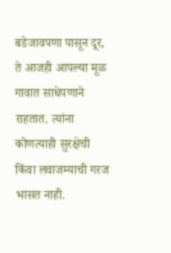बडेजावपणा पासून दूर, ते आजही आपल्या मूळ गावात साधेपणाने राहतात. त्यांना कोणत्याही सुरक्षेची किंवा लवाजम्याची गरज भासत नाही.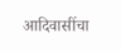आदिवासींचा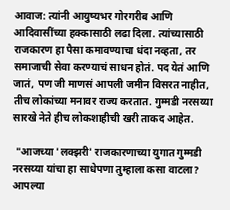आवाज: त्यांनी आयुष्यभर गोरगरीब आणि आदिवासींच्या हक्कासाठी लढा दिला. त्यांच्यासाठी राजकारण हा पैसा कमावण्याचा धंदा नव्हता, तर समाजाची सेवा करण्याचं साधन होतं. पद येतं आणि जातं, पण जी माणसं आपली जमीन विसरत नाहीत, तीच लोकांच्या मनावर राज्य करतात. गुम्मडी नरसय्या सारखे नेते हीच लोकशाहीची खरी ताकद आहेत.

 "आजच्या 'लक्झरी' राजकारणाच्या युगात गुम्मडी नरसय्या यांचा हा साधेपणा तुम्हाला कसा वाटला? आपल्या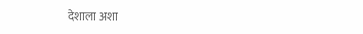देशाला अशा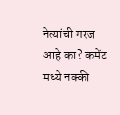नेत्यांची गरज आहे का? कमेंट मध्ये नक्की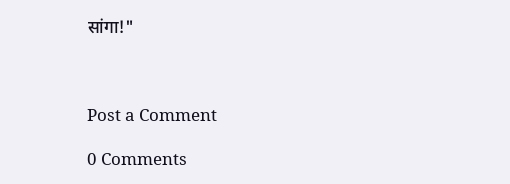सांगा!"



Post a Comment

0 Comments